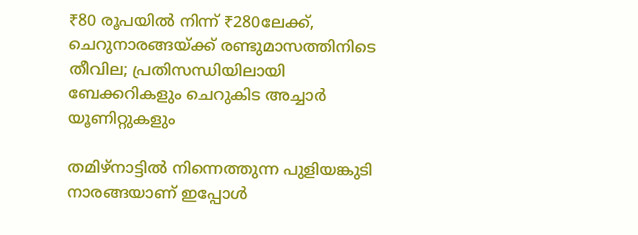₹80 രൂപയില്‍ നിന്ന് ₹280ലേക്ക്, ചെറുനാരങ്ങയ്ക്ക് രണ്ടുമാസത്തിനിടെ തീവില; പ്രതിസന്ധിയിലായി ബേക്കറികളും ചെറുകിട അച്ചാര്‍ യൂണിറ്റുകളും

തമിഴ്നാട്ടില്‍ നിന്നെത്തുന്ന പുളിയങ്കുടി നാരങ്ങയാണ് ഇപ്പോള്‍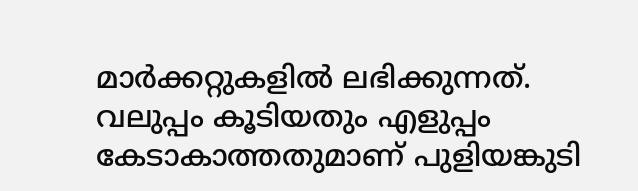മാര്‍ക്കറ്റുകളില്‍ ലഭിക്കുന്നത്. വലുപ്പം കൂടിയതും എളുപ്പം കേടാകാത്തതുമാണ് പുളിയങ്കുടി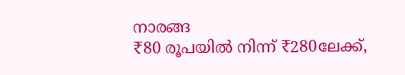നാരങ്ങ
₹80 രൂപയില്‍ നിന്ന് ₹280ലേക്ക്,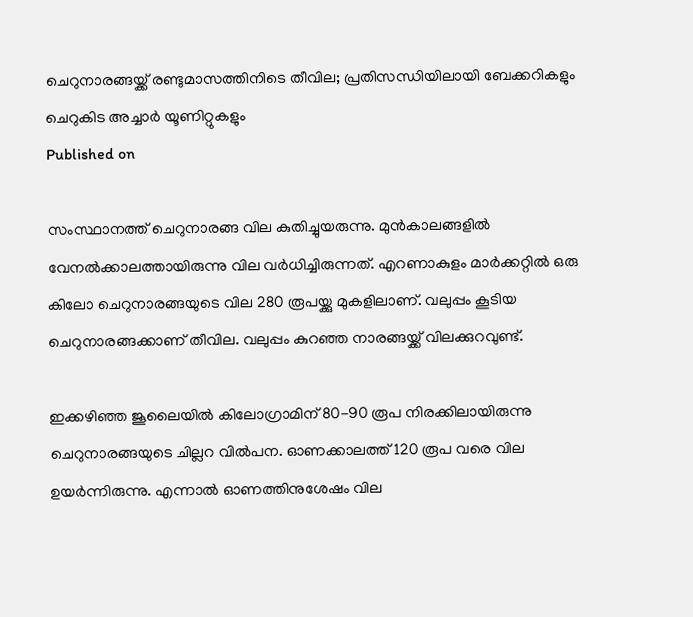ചെറുനാരങ്ങയ്ക്ക് രണ്ടുമാസത്തിനിടെ തീവില; പ്രതിസന്ധിയിലായി ബേക്കറികളും ചെറുകിട അച്ചാര്‍ യൂണിറ്റുകളും
Published on

സംസ്ഥാനത്ത് ചെറുനാരങ്ങ വില കുതിച്ചുയരുന്നു. മുന്‍കാലങ്ങളില്‍ വേനല്‍ക്കാലത്തായിരുന്നു വില വര്‍ധിച്ചിരുന്നത്. എറണാകുളം മാര്‍ക്കറ്റില്‍ ഒരു കിലോ ചെറുനാരങ്ങയുടെ വില 280 രൂപയ്ക്കു മുകളിലാണ്. വലുപ്പം കൂടിയ ചെറുനാരങ്ങക്കാണ് തീവില. വലുപ്പം കുറഞ്ഞ നാരങ്ങയ്ക്ക് വിലക്കുറവുണ്ട്.

ഇക്കഴിഞ്ഞ ജൂലൈയില്‍ കിലോഗ്രാമിന് 80-90 രൂപ നിരക്കിലായിരുന്നു ചെറുനാരങ്ങയുടെ ചില്ലറ വില്‍പന. ഓണക്കാലത്ത് 120 രൂപ വരെ വില ഉയര്‍ന്നിരുന്നു. എന്നാല്‍ ഓണത്തിനുശേഷം വില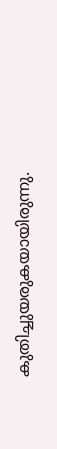കുതിച്ചുയരുകയായിരുന്നു.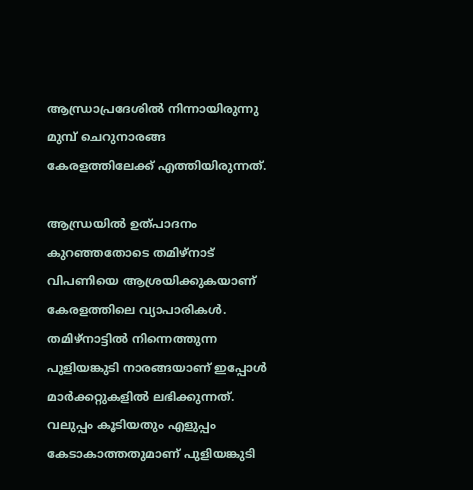ആന്ധ്രാപ്രദേശില്‍ നിന്നായിരുന്നു മുമ്പ് ചെറുനാരങ്ങ കേരളത്തിലേക്ക് എത്തിയിരുന്നത്.

ആന്ധ്രയില്‍ ഉത്പാദനം കുറഞ്ഞതോടെ തമിഴ്നാട് വിപണിയെ ആശ്രയിക്കുകയാണ് കേരളത്തിലെ വ്യാപാരികള്‍. തമിഴ്നാട്ടില്‍ നിന്നെത്തുന്ന പുളിയങ്കുടി നാരങ്ങയാണ് ഇപ്പോള്‍ മാര്‍ക്കറ്റുകളില്‍ ലഭിക്കുന്നത്. വലുപ്പം കൂടിയതും എളുപ്പം കേടാകാത്തതുമാണ് പുളിയങ്കുടി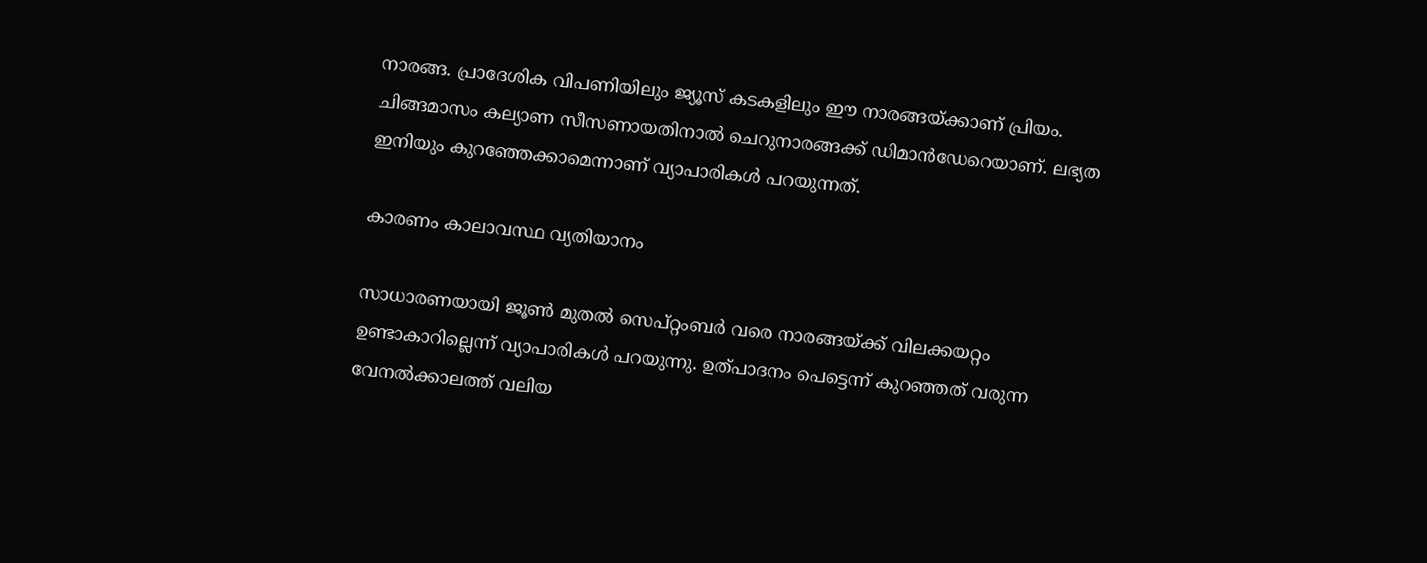നാരങ്ങ. പ്രാദേശിക വിപണിയിലും ജ്യൂസ് കടകളിലും ഈ നാരങ്ങയ്ക്കാണ് പ്രിയം. ചിങ്ങമാസം കല്യാണ സീസണായതിനാല്‍ ചെറുനാരങ്ങക്ക് ഡിമാന്‍ഡേറെയാണ്. ലഭ്യത ഇനിയും കുറഞ്ഞേക്കാമെന്നാണ് വ്യാപാരികള്‍ പറയുന്നത്.

കാരണം കാലാവസ്ഥ വ്യതിയാനം

സാധാരണയായി ജൂണ്‍ മുതല്‍ സെപ്റ്റംബര്‍ വരെ നാരങ്ങയ്ക്ക് വിലക്കയറ്റം ഉണ്ടാകാറില്ലെന്ന് വ്യാപാരികള്‍ പറയുന്നു. ഉത്പാദനം പെട്ടെന്ന് കുറഞ്ഞത് വരുന്ന വേനല്‍ക്കാലത്ത് വലിയ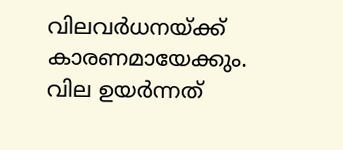വിലവര്‍ധനയ്ക്ക് കാരണമായേക്കും. വില ഉയര്‍ന്നത്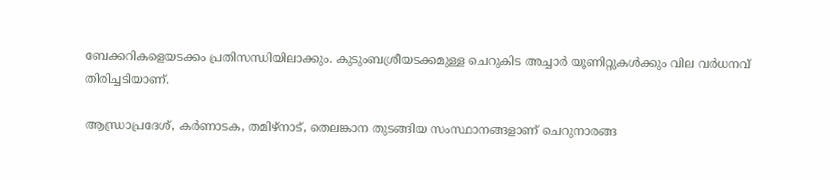ബേക്കറികളെയടക്കം പ്രതിസന്ധിയിലാക്കും. കുടുംബശ്രീയടക്കമുള്ള ചെറുകിട അച്ചാര്‍ യൂണിറ്റുകള്‍ക്കും വില വര്‍ധനവ് തിരിച്ചടിയാണ്.

ആന്ധ്രാപ്രദേശ്, കര്‍ണാടക, തമിഴ്നാട്, തെലങ്കാന തുടങ്ങിയ സംസ്ഥാനങ്ങളാണ് ചെറുനാരങ്ങ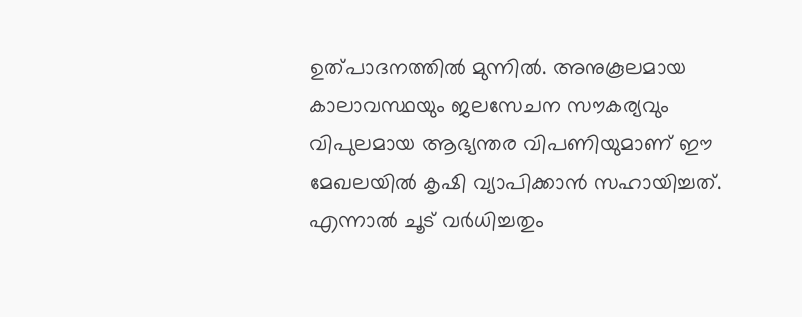ഉത്പാദനത്തില്‍ മുന്നില്‍. അനുകൂലമായ കാലാവസ്ഥയും ജലസേചന സൗകര്യവും വിപുലമായ ആഭ്യന്തര വിപണിയുമാണ് ഈ മേഖലയില്‍ കൃഷി വ്യാപിക്കാന്‍ സഹായിച്ചത്. എന്നാല്‍ ചൂട് വര്‍ധിച്ചതും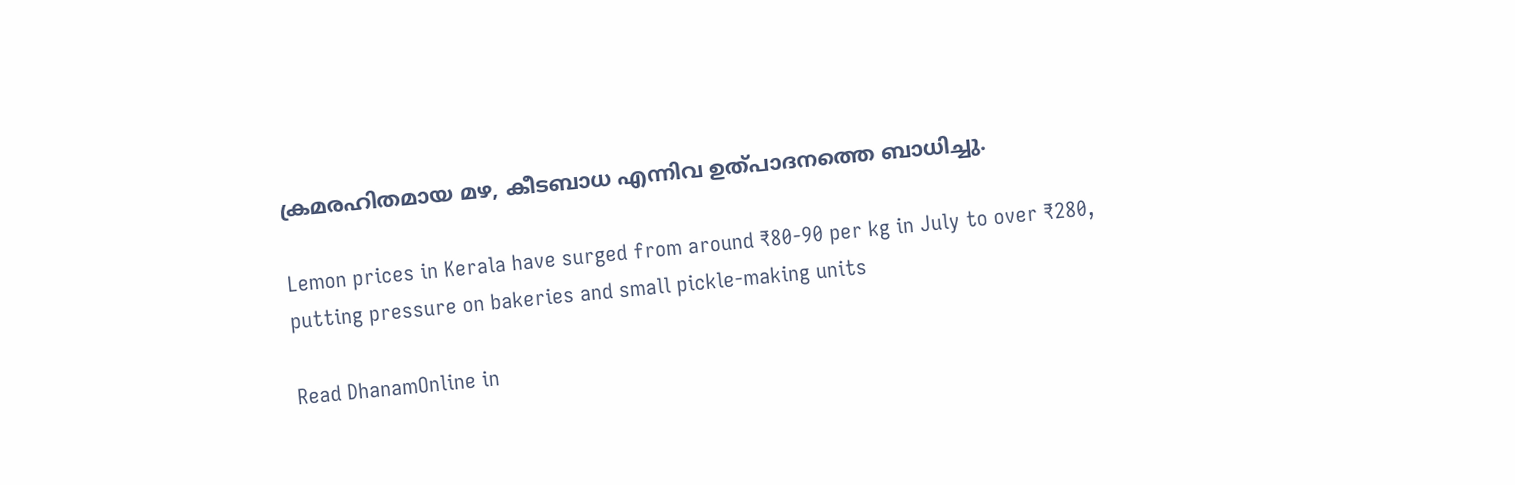ക്രമരഹിതമായ മഴ, കീടബാധ എന്നിവ ഉത്പാദനത്തെ ബാധിച്ചു.

Lemon prices in Kerala have surged from around ₹80-90 per kg in July to over ₹280, putting pressure on bakeries and small pickle-making units

Read DhanamOnline in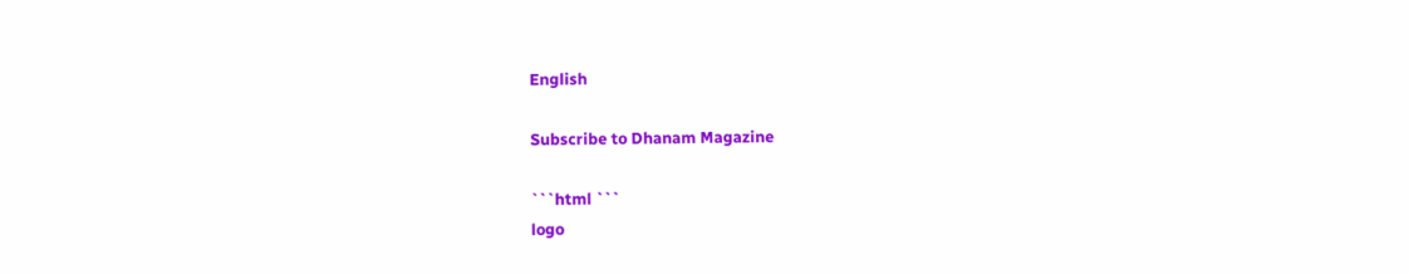English

Subscribe to Dhanam Magazine

```html ```
logo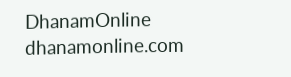DhanamOnline
dhanamonline.com